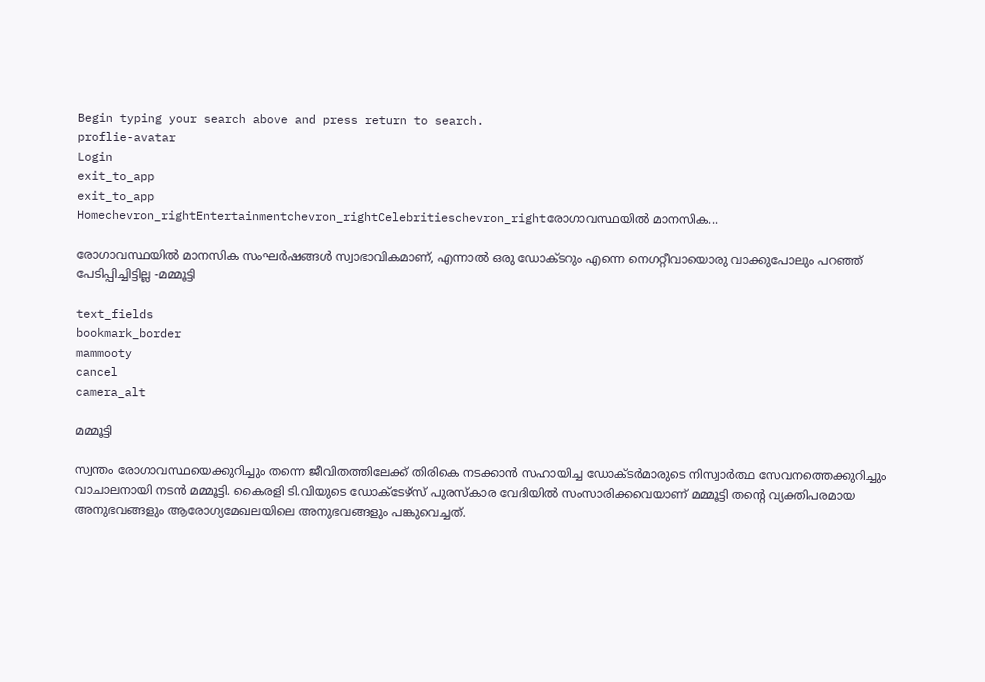Begin typing your search above and press return to search.
proflie-avatar
Login
exit_to_app
exit_to_app
Homechevron_rightEntertainmentchevron_rightCelebritieschevron_rightരോഗാവസ്ഥയിൽ മാനസിക...

രോഗാവസ്ഥയിൽ മാനസിക സംഘർഷങ്ങൾ സ്വാഭാവികമാണ്, എന്നാൽ ഒരു ഡോക്ടറും എന്നെ നെഗറ്റീവായൊരു വാക്കുപോലും പറഞ്ഞ് പേടിപ്പിച്ചിട്ടില്ല -മമ്മൂട്ടി

text_fields
bookmark_border
mammooty
cancel
camera_alt

മമ്മൂട്ടി

സ്വന്തം രോഗാവസ്ഥയെക്കുറിച്ചും തന്നെ ജീവിതത്തിലേക്ക് തിരികെ നടക്കാൻ സഹായിച്ച ഡോക്ടർമാരുടെ നിസ്വാർത്ഥ സേവനത്തെക്കുറിച്ചും വാചാലനായി നടൻ മമ്മൂട്ടി. കൈരളി ടി.വിയുടെ ഡോക്ടേഴ്‌സ് പുരസ്‌കാര വേദിയിൽ സംസാരിക്കവെയാണ് മമ്മൂട്ടി തന്റെ വ്യക്തിപരമായ അനുഭവങ്ങളും ആരോഗ്യമേഖലയിലെ അനുഭവങ്ങളും പങ്കുവെച്ചത്.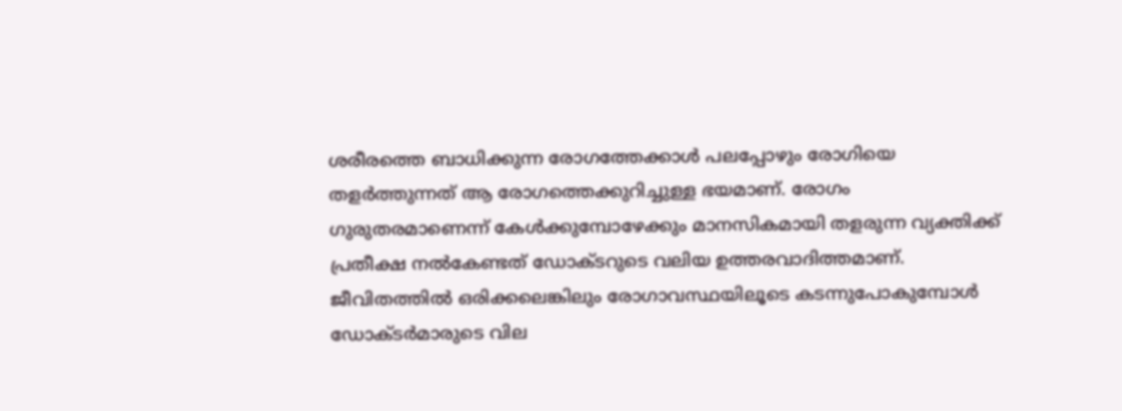ശരീരത്തെ ബാധിക്കുന്ന രോഗത്തേക്കാൾ പലപ്പോഴും രോഗിയെ തളർത്തുന്നത് ആ രോഗത്തെക്കുറിച്ചുള്ള ഭയമാണ്. രോഗം ഗുരുതരമാണെന്ന് കേൾക്കുമ്പോഴേക്കും മാനസികമായി തളരുന്ന വ്യക്തിക്ക് പ്രതീക്ഷ നൽകേണ്ടത് ഡോക്ടറുടെ വലിയ ഉത്തരവാദിത്തമാണ്. ജീവിതത്തിൽ ഒരിക്കലെങ്കിലും രോഗാവസ്ഥയിലൂടെ കടന്നുപോകുമ്പോൾ ഡോക്ടർമാരുടെ വില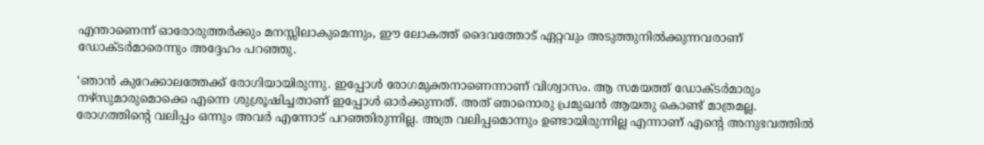എന്താണെന്ന് ഓരോരുത്തർക്കും മനസ്സിലാകുമെന്നും, ഈ ലോകത്ത് ദൈവത്തോട് ഏറ്റവും അടുത്തുനിൽക്കുന്നവരാണ് ഡോക്ടർമാരെന്നും അദ്ദേഹം പറഞ്ഞു.

‘ഞാന്‍ കുറേക്കാലത്തേക്ക് രോഗിയായിരുന്നു. ഇപ്പോള്‍ രോഗമുക്തനാണെന്നാണ് വിശ്വാസം. ആ സമയത്ത് ഡോക്ടര്‍മാരും നഴ്‌സുമാരുമൊക്കെ എന്നെ ശുശ്രൂഷിച്ചതാണ് ഇപ്പോള്‍ ഓര്‍ക്കുന്നത്. അത് ഞാനൊരു പ്രമുഖന്‍ ആയതു കൊണ്ട് മാത്രമല്ല. രോഗത്തിന്റെ വലിപ്പം ഒന്നും അവര്‍ എന്നോട് പറഞ്ഞിരുന്നില്ല. അത്ര വലിപ്പമൊന്നും ഉണ്ടായിരുന്നില്ല എന്നാണ് എന്റെ അനുഭവത്തില്‍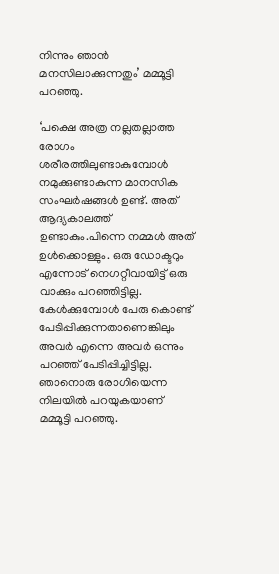നിന്നും ഞാന്‍ മനസിലാക്കുന്നതും’ മമ്മൂട്ടി പറഞ്ഞു.

‘പക്ഷെ അത്ര നല്ലതല്ലാത്ത രോഗം ശരീരത്തിലുണ്ടാകുമ്പോള്‍ നമുക്കുണ്ടാകുന്ന മാനസിക സംഘര്‍ഷങ്ങള്‍ ഉണ്ട്. അത് ആദ്യകാലത്ത് ഉണ്ടാകും.പിന്നെ നമ്മള്‍ അത് ഉള്‍ക്കൊള്ളും. ഒരു ഡോക്ടറും എന്നോട് നെഗറ്റീവായിട്ട് ഒരു വാക്കും പറഞ്ഞിട്ടില്ല. കേള്‍ക്കുമ്പോള്‍ പേരു കൊണ്ട് പേടിപ്പിക്കുന്നതാണെങ്കിലും അവര്‍ എന്നെ അവര്‍ ഒന്നും പറഞ്ഞ് പേടിപ്പിച്ചിട്ടില്ല. ഞാനൊരു രോഗിയെന്ന നിലയില്‍ പറയുകയാണ് മമ്മൂട്ടി പറഞ്ഞു.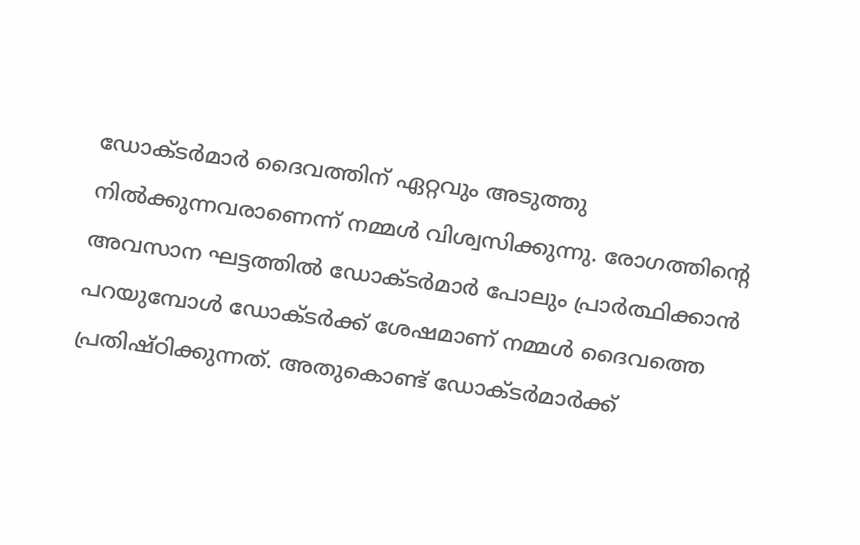ഡോക്ടര്‍മാര്‍ ദൈവത്തിന് ഏറ്റവും അടുത്തു നില്‍ക്കുന്നവരാണെന്ന് നമ്മള്‍ വിശ്വസിക്കുന്നു. രോഗത്തിന്റെ അവസാന ഘട്ടത്തില്‍ ഡോക്ടര്‍മാര്‍ പോലും പ്രാര്‍ത്ഥിക്കാന്‍ പറയുമ്പോള്‍ ഡോക്ടര്‍ക്ക് ശേഷമാണ് നമ്മള്‍ ദൈവത്തെ പ്രതിഷ്ഠിക്കുന്നത്. അതുകൊണ്ട് ഡോക്ടര്‍മാര്‍ക്ക്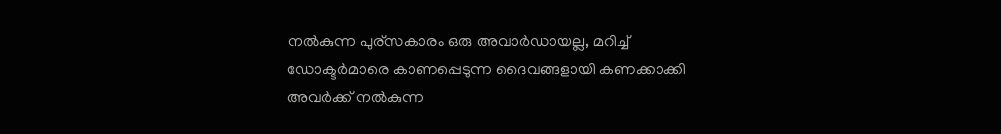നല്‍കുന്ന പുര്‌സകാരം ഒരു അവാര്‍ഡായല്ല, മറിച്ച് ഡോക്ടര്‍മാരെ കാണപ്പെടുന്ന ദൈവങ്ങളായി കണക്കാക്കി അവര്‍ക്ക് നല്‍കുന്ന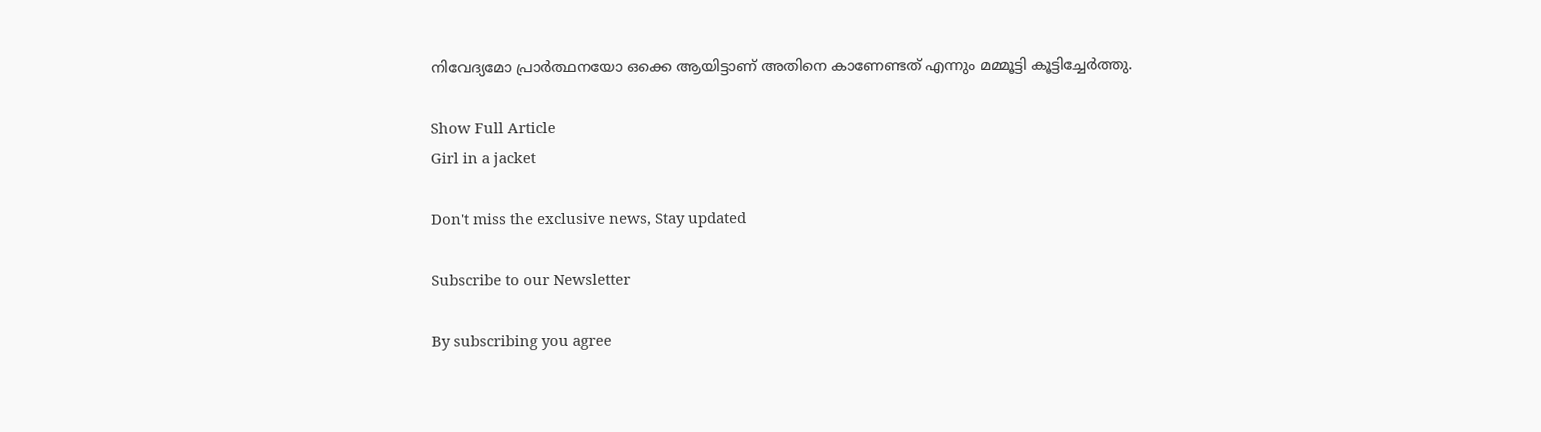നിവേദ്യമോ പ്രാര്‍ത്ഥനയോ ഒക്കെ ആയിട്ടാണ് അതിനെ കാണേണ്ടത് എന്നും മമ്മൂട്ടി കൂട്ടിച്ചേര്‍ത്തു.

Show Full Article
Girl in a jacket

Don't miss the exclusive news, Stay updated

Subscribe to our Newsletter

By subscribing you agree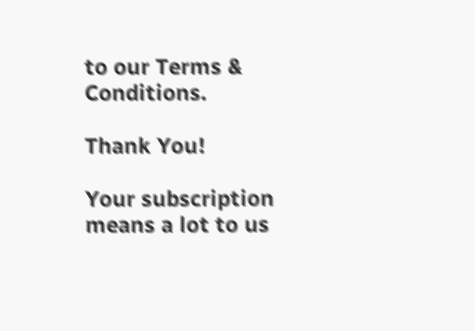to our Terms & Conditions.

Thank You!

Your subscription means a lot to us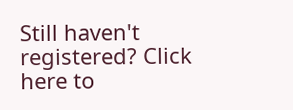Still haven't registered? Click here to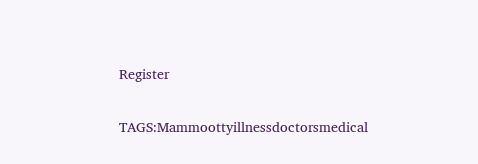Register

TAGS:Mammoottyillnessdoctorsmedical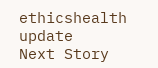ethicshealth update
Next Story